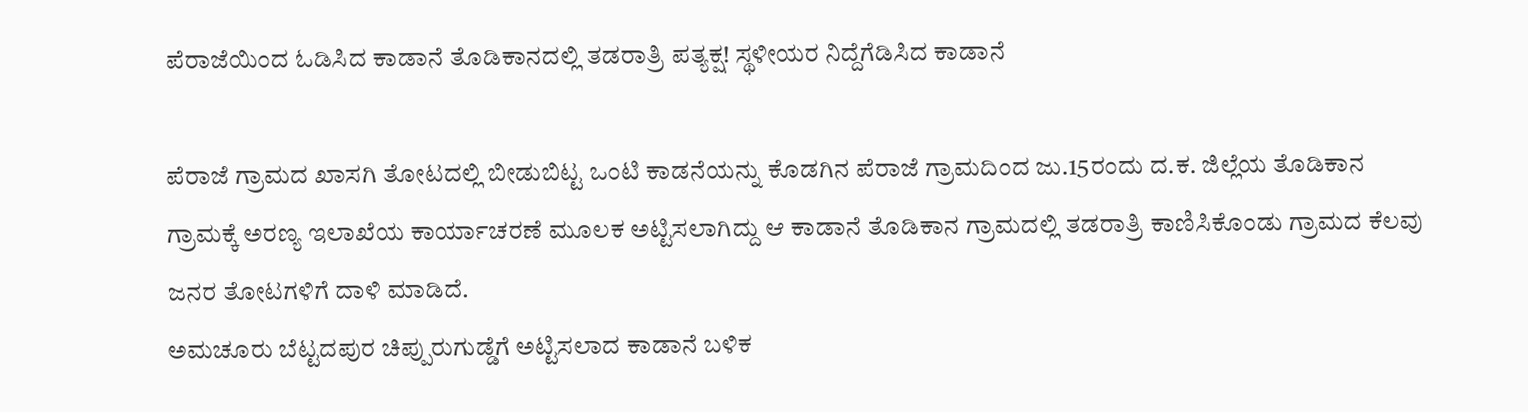ಪೆರಾಜೆಯಿಂದ ಓಡಿಸಿದ ಕಾಡಾನೆ ತೊಡಿಕಾನದಲ್ಲಿ ತಡರಾತ್ರಿ ಪತ್ಯಕ್ಷ! ಸ್ಥಳೀಯರ ನಿದ್ದೆಗೆಡಿಸಿದ ಕಾಡಾನೆ

ಪೆರಾಜೆ ಗ್ರಾಮದ ಖಾಸಗಿ ತೋಟದಲ್ಲಿ ಬೀಡುಬಿಟ್ಟ ಒಂಟಿ ಕಾಡನೆಯನ್ನು ಕೊಡಗಿನ ಪೆರಾಜೆ ಗ್ರಾಮದಿಂದ ಜು.15ರಂದು ದ.ಕ. ಜಿಲ್ಲೆಯ ತೊಡಿಕಾನ ಗ್ರಾಮಕ್ಕೆ ಅರಣ್ಯ ಇಲಾಖೆಯ ಕಾರ್ಯಾಚರಣೆ ಮೂಲಕ ಅಟ್ಟಿಸಲಾಗಿದ್ದು ಆ ಕಾಡಾನೆ ತೊಡಿಕಾನ ಗ್ರಾಮದಲ್ಲಿ ತಡರಾತ್ರಿ ಕಾಣಿಸಿಕೊಂಡು ಗ್ರಾಮದ ಕೆಲವು ಜನರ ತೋಟಗಳಿಗೆ ದಾಳಿ ಮಾಡಿದೆ.
ಅಮಚೂರು ಬೆಟ್ಟದಪುರ ಚಿಪ್ಪುರುಗುಡ್ಡೆಗೆ ಅಟ್ಟಿಸಲಾದ ಕಾಡಾನೆ ಬಳಿಕ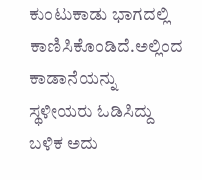ಕುಂಟುಕಾಡು ಭಾಗದಲ್ಲಿ ಕಾಣಿಸಿಕೊಂಡಿದೆ.ಅಲ್ಲಿಂದ ಕಾಡಾನೆಯನ್ನು ಸ್ಥಳೀಯರು ಓಡಿಸಿದ್ದು ಬಳಿಕ ಅದು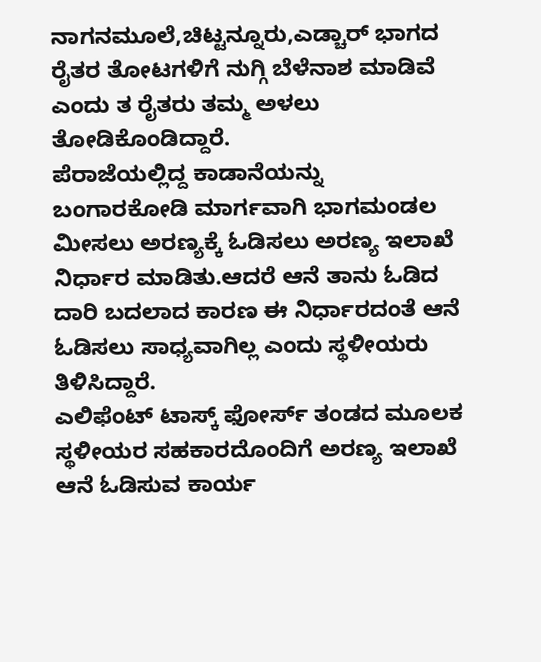ನಾಗನಮೂಲೆ,ಚಿಟ್ಟನ್ನೂರು,ಎಡ್ಚಾರ್ ಭಾಗದ ರೈತರ ತೋಟಗಳಿಗೆ ನುಗ್ಗಿ ಬೆಳೆನಾಶ ಮಾಡಿವೆ ಎಂದು ತ ರೈತರು ತಮ್ಮ ಅಳಲು‌ ತೋಡಿಕೊಂಡಿದ್ದಾರೆ.
ಪೆರಾಜೆಯಲ್ಲಿದ್ದ ಕಾಡಾನೆಯನ್ನು ಬಂಗಾರಕೋಡಿ ಮಾರ್ಗವಾಗಿ ಭಾಗಮಂಡಲ ಮೀಸಲು ಅರಣ್ಯಕ್ಕೆ ಓಡಿಸಲು ಅರಣ್ಯ ಇಲಾಖೆ ನಿರ್ಧಾರ ಮಾಡಿತು.ಆದರೆ ಆನೆ ತಾನು ಓಡಿದ ದಾರಿ ಬದಲಾದ ಕಾರಣ ಈ ನಿರ್ಧಾರದಂತೆ ಆನೆ ಓಡಿಸಲು ಸಾಧ್ಯವಾಗಿಲ್ಲ ಎಂದು ಸ್ಥಳೀಯರು ತಿಳಿಸಿದ್ದಾರೆ.
ಎಲಿಫೆಂಟ್ ಟಾಸ್ಕ್ ಫೋರ್ಸ್ ತಂಡದ ಮೂಲಕ‌ ಸ್ಥಳೀಯರ ಸಹಕಾರದೊಂದಿಗೆ ಅರಣ್ಯ ಇಲಾಖೆ ಆನೆ ಓಡಿಸುವ ಕಾರ್ಯ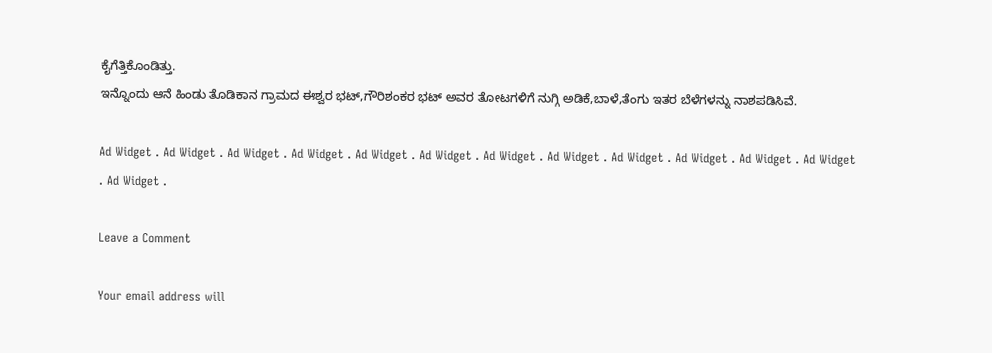ಕೈಗೆತ್ತಿಕೊಂಡಿತ್ತು.
ಇನ್ನೊಂದು ಆನೆ ಹಿಂಡು ತೊಡಿಕಾನ ಗ್ರಾಮದ ಈಶ್ವರ ಭಟ್,ಗೌರಿಶಂಕರ ಭಟ್ ಅವರ ತೋಟಗಳಿಗೆ ನುಗ್ಗಿ ಅಡಿಕೆ,ಬಾಳೆ,ತೆಂಗು ಇತರ ಬೆಳೆಗಳನ್ನು ನಾಶಪಡಿಸಿವೆ.

Ad Widget . Ad Widget . Ad Widget . Ad Widget . Ad Widget . Ad Widget . Ad Widget . Ad Widget . Ad Widget . Ad Widget . Ad Widget . Ad Widget . Ad Widget .

Leave a Comment

Your email address will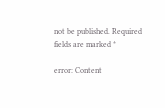not be published. Required fields are marked *

error: Content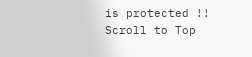is protected !!
Scroll to Top